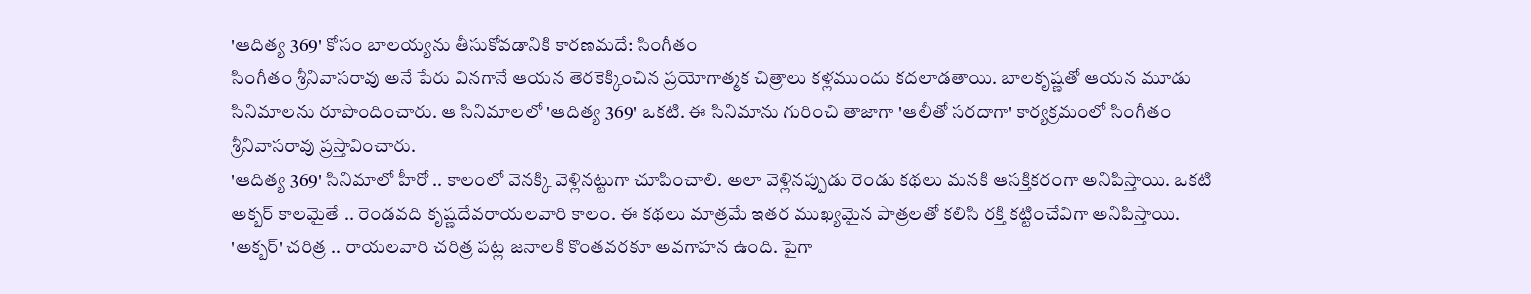'ఆదిత్య 369' కోసం బాలయ్యను తీసుకోవడానికి కారణమదే: సింగీతం
సింగీతం శ్రీనివాసరావు అనే పేరు వినగానే ఆయన తెరకెక్కించిన ప్రయోగాత్మక చిత్రాలు కళ్లముందు కదలాడతాయి. బాలకృష్ణతో ఆయన మూడు సినిమాలను రూపొందించారు. ఆ సినిమాలలో 'ఆదిత్య 369' ఒకటి. ఈ సినిమాను గురించి తాజాగా 'ఆలీతో సరదాగా' కార్యక్రమంలో సింగీతం శ్రీనివాసరావు ప్రస్తావించారు.
'ఆదిత్య 369' సినిమాలో హీరో .. కాలంలో వెనక్కి వెళ్లినట్టుగా చూపించాలి. అలా వెళ్లినప్పుడు రెండు కథలు మనకి ఆసక్తికరంగా అనిపిస్తాయి. ఒకటి అక్బర్ కాలమైతే .. రెండవది కృష్ణదేవరాయలవారి కాలం. ఈ కథలు మాత్రమే ఇతర ముఖ్యమైన పాత్రలతో కలిసి రక్తి కట్టించేవిగా అనిపిస్తాయి. 'అక్బర్' చరిత్ర .. రాయలవారి చరిత్ర పట్ల జనాలకి కొంతవరకూ అవగాహన ఉంది. పైగా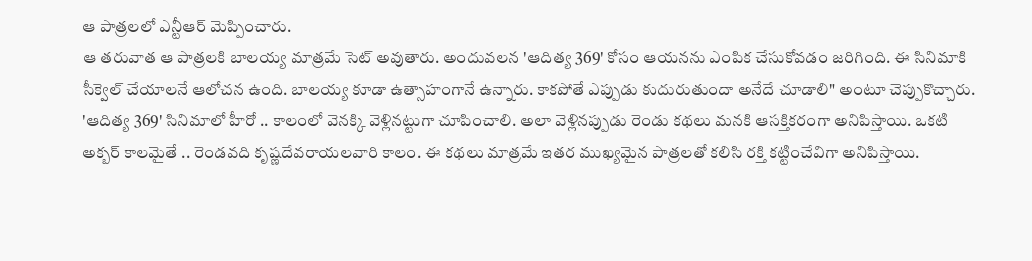ఆ పాత్రలలో ఎన్టీఆర్ మెప్పించారు.
ఆ తరువాత ఆ పాత్రలకి బాలయ్య మాత్రమే సెట్ అవుతారు. అందువలన 'ఆదిత్య 369' కోసం ఆయనను ఎంపిక చేసుకోవడం జరిగింది. ఈ సినిమాకి సీక్వెల్ చేయాలనే ఆలోచన ఉంది. బాలయ్య కూడా ఉత్సాహంగానే ఉన్నారు. కాకపోతే ఎప్పుడు కుదురుతుందా అనేదే చూడాలి" అంటూ చెప్పుకొచ్చారు.
'ఆదిత్య 369' సినిమాలో హీరో .. కాలంలో వెనక్కి వెళ్లినట్టుగా చూపించాలి. అలా వెళ్లినప్పుడు రెండు కథలు మనకి ఆసక్తికరంగా అనిపిస్తాయి. ఒకటి అక్బర్ కాలమైతే .. రెండవది కృష్ణదేవరాయలవారి కాలం. ఈ కథలు మాత్రమే ఇతర ముఖ్యమైన పాత్రలతో కలిసి రక్తి కట్టించేవిగా అనిపిస్తాయి.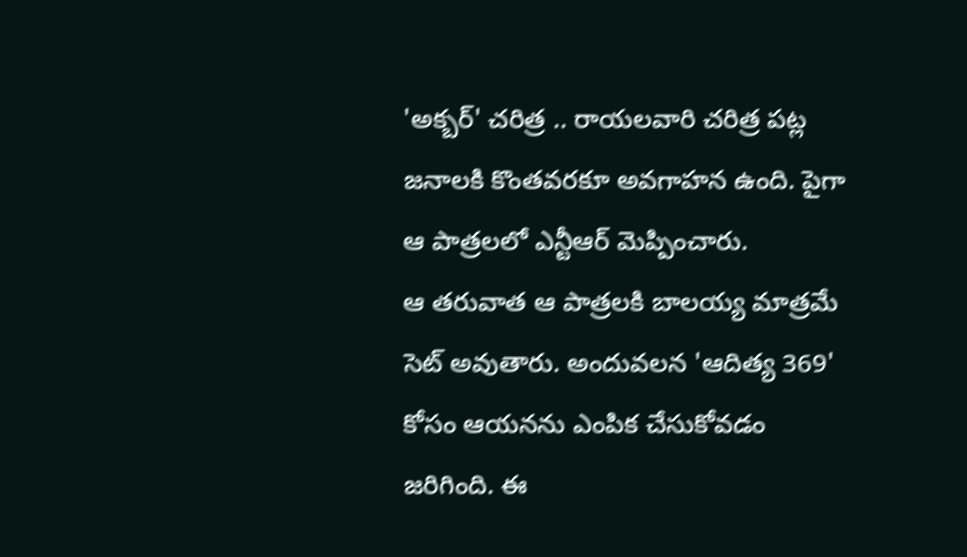'అక్బర్' చరిత్ర .. రాయలవారి చరిత్ర పట్ల జనాలకి కొంతవరకూ అవగాహన ఉంది. పైగా ఆ పాత్రలలో ఎన్టీఆర్ మెప్పించారు.
ఆ తరువాత ఆ పాత్రలకి బాలయ్య మాత్రమే సెట్ అవుతారు. అందువలన 'ఆదిత్య 369' కోసం ఆయనను ఎంపిక చేసుకోవడం జరిగింది. ఈ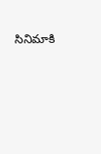సినిమాకి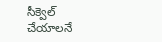సీక్వెల్ చేయాలనే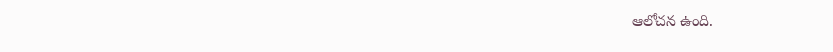ఆలోచన ఉంది.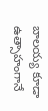బాలయ్య కూడా ఉత్సాహంగానే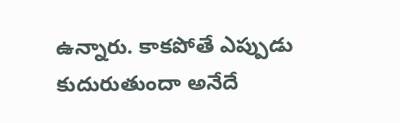ఉన్నారు. కాకపోతే ఎప్పుడు కుదురుతుందా అనేదే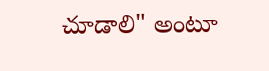చూడాలి" అంటూ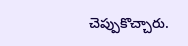చెప్పుకొచ్చారు.